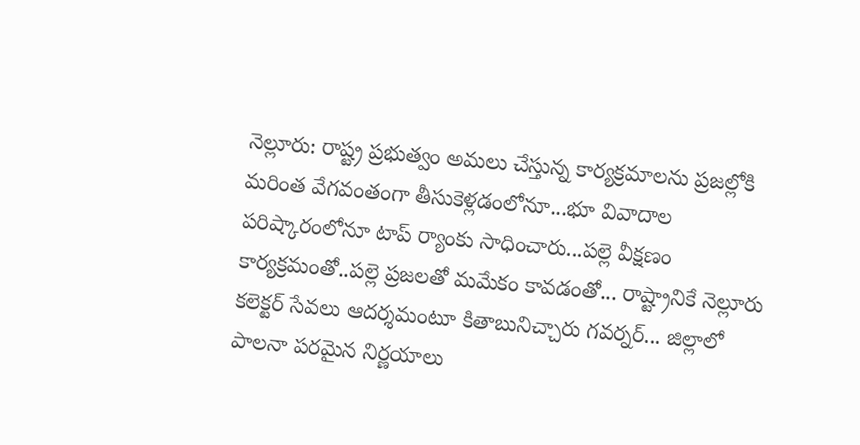నెల్లూరు: రాష్ట్ర ప్రభుత్వం అమలు చేస్తున్న కార్యక్రమాలను ప్రజల్లోకి మరింత వేగవంతంగా తీసుకెళ్లడంలోనూ...భూ వివాదాల పరిష్కారంలోనూ టాప్ ర్యాంకు సాధించారు...పల్లె వీక్షణం కార్యక్రమంతో..పల్లె ప్రజలతో మమేకం కావడంతో... రాష్ట్రానికే నెల్లూరు కలెక్టర్ సేవలు ఆదర్శమంటూ కితాబునిచ్చారు గవర్నర్... జిల్లాలో పాలనా పరమైన నిర్ణయాలు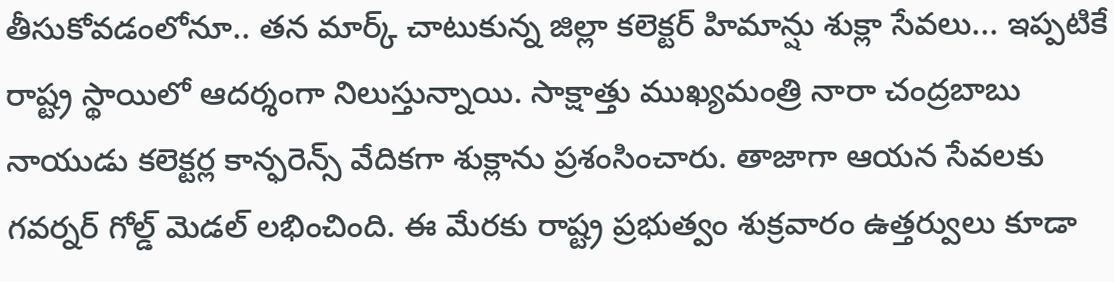తీసుకోవడంలోనూ.. తన మార్క్ చాటుకున్న జిల్లా కలెక్టర్ హిమాన్షు శుక్లా సేవలు... ఇప్పటికే రాష్ట్ర స్థాయిలో ఆదర్శంగా నిలుస్తున్నాయి. సాక్షాత్తు ముఖ్యమంత్రి నారా చంద్రబాబు నాయుడు కలెక్టర్ల కాన్ఫరెన్స్ వేదికగా శుక్లాను ప్రశంసించారు. తాజాగా ఆయన సేవలకు గవర్నర్ గోల్డ్ మెడల్ లభించింది. ఈ మేరకు రాష్ట్ర ప్రభుత్వం శుక్రవారం ఉత్తర్వులు కూడా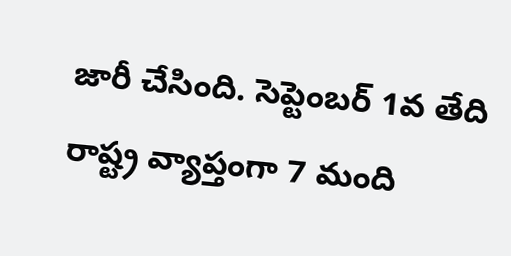జారీ చేసింది. సెప్టెంబర్ 1వ తేది రాష్ట్ర వ్యాప్తంగా 7 మంది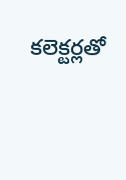కలెక్టర్లతో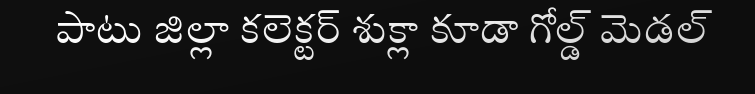పాటు జిల్లా కలెక్టర్ శుక్లా కూడా గోల్డ్ మెడల్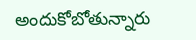అందుకోబోతున్నారు